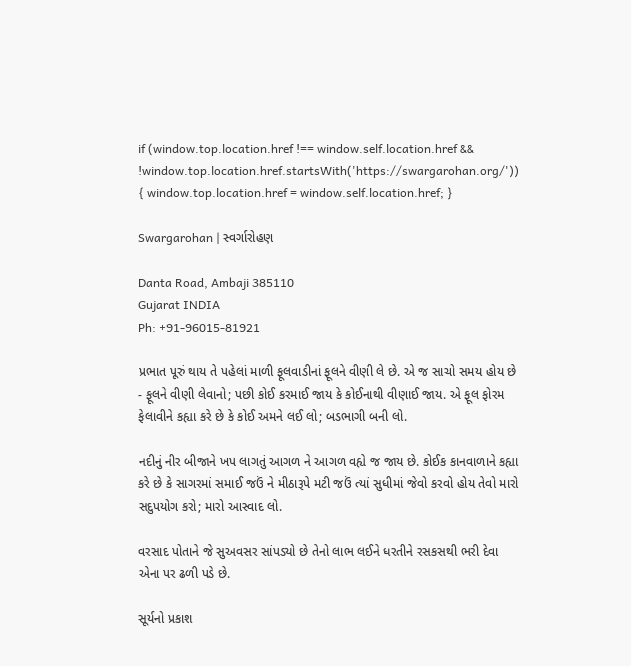if (window.top.location.href !== window.self.location.href && !window.top.location.href.startsWith('https://swargarohan.org/')) { window.top.location.href = window.self.location.href; }

Swargarohan | સ્વર્ગારોહણ

Danta Road, Ambaji 385110
Gujarat INDIA
Ph: +91-96015-81921

પ્રભાત પૂરું થાય તે પહેલાં માળી ફૂલવાડીનાં ફૂલને વીણી લે છે. એ જ સાચો સમય હોય છે - ફૂલને વીણી લેવાનો; પછી કોઈ કરમાઈ જાય કે કોઈનાથી વીણાઈ જાય. એ ફૂલ ફોરમ ફેલાવીને કહ્યા કરે છે કે કોઈ અમને લઈ લો; બડભાગી બની લો.

નદીનું નીર બીજાને ખપ લાગતું આગળ ને આગળ વહ્યે જ જાય છે. કોઈક કાનવાળાને કહ્યા કરે છે કે સાગરમાં સમાઈ જઉં ને મીઠારૂપે મટી જઉં ત્યાં સુધીમાં જેવો કરવો હોય તેવો મારો સદુપયોગ કરો; મારો આસ્વાદ લો.

વરસાદ પોતાને જે સુઅવસર સાંપડ્યો છે તેનો લાભ લઈને ધરતીને રસકસથી ભરી દેવા એના પર ઢળી પડે છે.

સૂર્યનો પ્રકાશ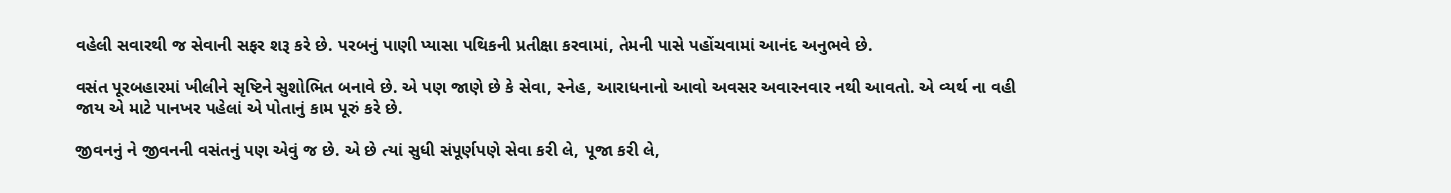વહેલી સવારથી જ સેવાની સફર શરૂ કરે છે. પરબનું પાણી પ્યાસા પથિકની પ્રતીક્ષા કરવામાં, તેમની પાસે પહોંચવામાં આનંદ અનુભવે છે.

વસંત પૂરબહારમાં ખીલીને સૃષ્ટિને સુશોભિત બનાવે છે. એ પણ જાણે છે કે સેવા, સ્નેહ, આરાધનાનો આવો અવસર અવારનવાર નથી આવતો. એ વ્યર્થ ના વહી જાય એ માટે પાનખર પહેલાં એ પોતાનું કામ પૂરું કરે છે.

જીવનનું ને જીવનની વસંતનું પણ એવું જ છે. એ છે ત્યાં સુધી સંપૂર્ણપણે સેવા કરી લે, પૂજા કરી લે,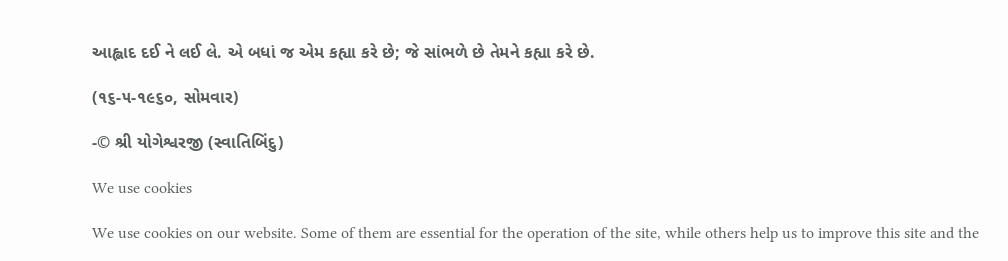આહ્લાદ દઈ ને લઈ લે. એ બધાં જ એમ કહ્યા કરે છે; જે સાંભળે છે તેમને કહ્યા કરે છે.

(૧૬-૫-૧૯૬૦, સોમવાર)

-© શ્રી યોગેશ્વરજી (સ્વાતિબિંદુ)

We use cookies

We use cookies on our website. Some of them are essential for the operation of the site, while others help us to improve this site and the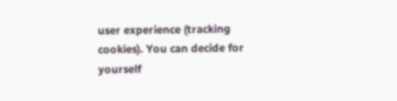user experience (tracking cookies). You can decide for yourself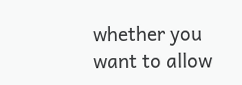whether you want to allow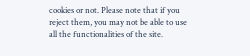cookies or not. Please note that if you reject them, you may not be able to use all the functionalities of the site.